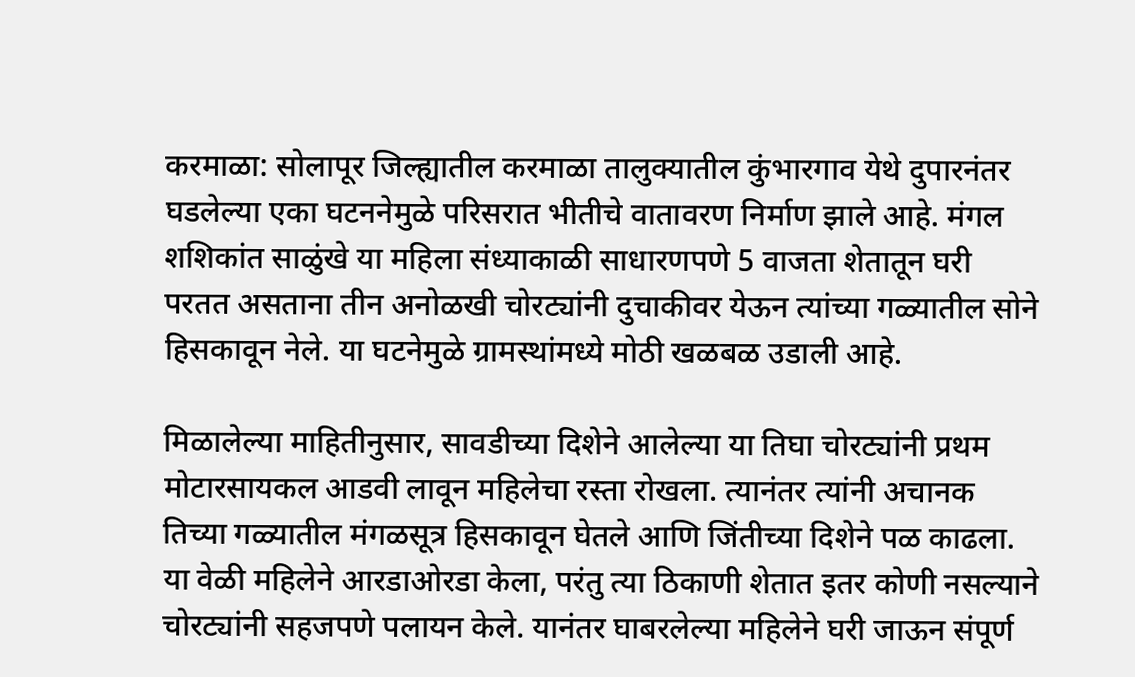करमाळा: सोलापूर जिल्ह्यातील करमाळा तालुक्यातील कुंभारगाव येथे दुपारनंतर घडलेल्या एका घटननेमुळे परिसरात भीतीचे वातावरण निर्माण झाले आहे. मंगल शशिकांत साळुंखे या महिला संध्याकाळी साधारणपणे 5 वाजता शेतातून घरी परतत असताना तीन अनोळखी चोरट्यांनी दुचाकीवर येऊन त्यांच्या गळ्यातील सोने हिसकावून नेले. या घटनेमुळे ग्रामस्थांमध्ये मोठी खळबळ उडाली आहे.

मिळालेल्या माहितीनुसार, सावडीच्या दिशेने आलेल्या या तिघा चोरट्यांनी प्रथम मोटारसायकल आडवी लावून महिलेचा रस्ता रोखला. त्यानंतर त्यांनी अचानक तिच्या गळ्यातील मंगळसूत्र हिसकावून घेतले आणि जिंतीच्या दिशेने पळ काढला. या वेळी महिलेने आरडाओरडा केला, परंतु त्या ठिकाणी शेतात इतर कोणी नसल्याने चोरट्यांनी सहजपणे पलायन केले. यानंतर घाबरलेल्या महिलेने घरी जाऊन संपूर्ण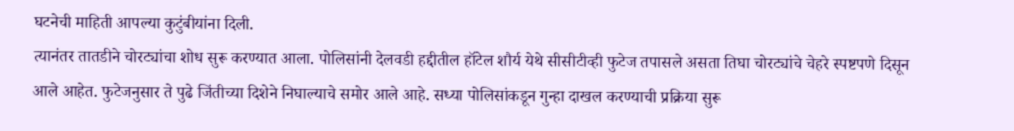घटनेची माहिती आपल्या कुटुंबीयांना दिली.
त्यानंतर तातडीने चोरट्यांचा शोध सुरू करण्यात आला. पोलिसांनी देलवडी हद्दीतील हॉटेल शौर्य येथे सीसीटीव्ही फुटेज तपासले असता तिघा चोरट्यांचे चेहरे स्पष्टपणे दिसून आले आहेत. फुटेजनुसार ते पुढे जिंतीच्या दिशेने निघाल्याचे समोर आले आहे. सध्या पोलिसांकडून गुन्हा दाखल करण्याची प्रक्रिया सुरू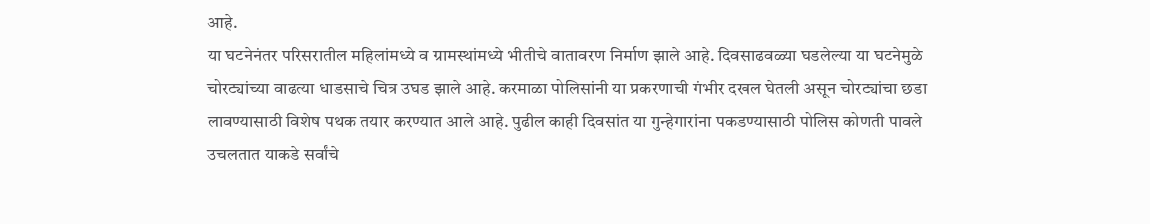आहे.
या घटनेनंतर परिसरातील महिलांमध्ये व ग्रामस्थांमध्ये भीतीचे वातावरण निर्माण झाले आहे. दिवसाढवळ्या घडलेल्या या घटनेमुळे चोरट्यांच्या वाढत्या धाडसाचे चित्र उघड झाले आहे. करमाळा पोलिसांनी या प्रकरणाची गंभीर दखल घेतली असून चोरट्यांचा छडा लावण्यासाठी विशेष पथक तयार करण्यात आले आहे. पुढील काही दिवसांत या गुन्हेगारांना पकडण्यासाठी पोलिस कोणती पावले उचलतात याकडे सर्वांचे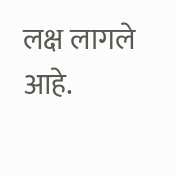लक्ष लागले आहे.